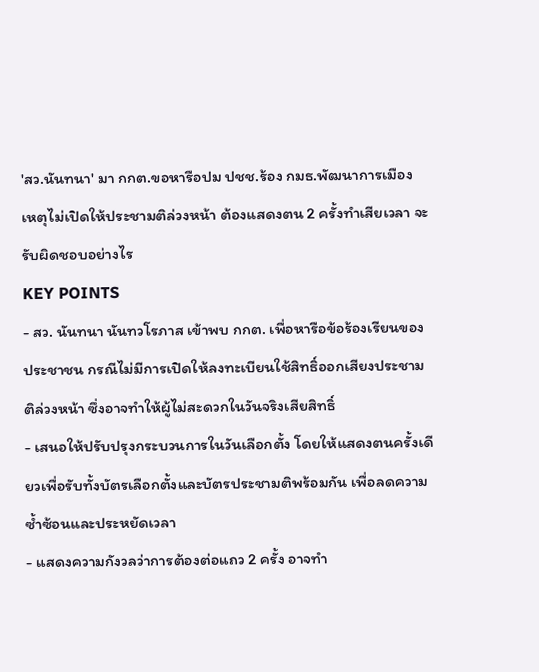'สว.นันทนา' มา กกต.ขอหารือปม ปชช.ร้อง กมธ.พัฒนาการเมือง เหตุไม่เปิดให้ประชามติล่วงหน้า ต้องแสดงตน 2 ครั้งทำเสียเวลา จะรับผิดชอบอย่างไร
KEY POINTS
- สว. นันทนา นันทวโรภาส เข้าพบ กกต. เพื่อหารือข้อร้องเรียนของประชาชน กรณีไม่มีการเปิดให้ลงทะเบียนใช้สิทธิ์ออกเสียงประชามติล่วงหน้า ซึ่งอาจทำให้ผู้ไม่สะดวกในวันจริงเสียสิทธิ์
- เสนอให้ปรับปรุงกระบวนการในวันเลือกตั้ง โดยให้แสดงตนครั้งเดียวเพื่อรับทั้งบัตรเลือกตั้งและบัตรประชามติพร้อมกัน เพื่อลดความซ้ำซ้อนและประหยัดเวลา
- แสดงความกังวลว่าการต้องต่อแถว 2 ครั้ง อาจทำ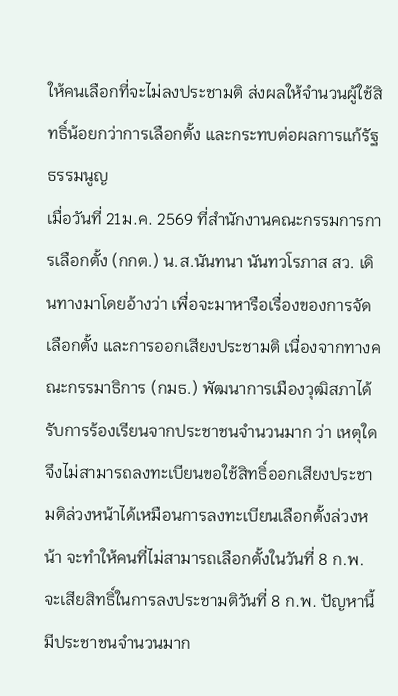ให้คนเลือกที่จะไม่ลงประชามติ ส่งผลให้จำนวนผู้ใช้สิทธิ์น้อยกว่าการเลือกตั้ง และกระทบต่อผลการแก้รัฐธรรมนูญ
เมื่อวันที่ 21ม.ค. 2569 ที่สำนักงานคณะกรรมการการเลือกตั้ง (กกต.) น.ส.นันทนา นันทวโรภาส สว. เดินทางมาโดยอ้างว่า เพื่อจะมาหารือเรื่องของการจัดเลือกตั้ง และการออกเสียงประชามติ เนื่องจากทางคณะกรรมาธิการ (กมธ.) พัฒนาการเมืองวุฒิสภาได้รับการร้องเรียนจากประชาชนจำนวนมาก ว่า เหตุใดจึงไม่สามารถลงทะเบียนขอใช้สิทธิ์ออกเสียงประชามติล่วงหน้าได้เหมือนการลงทะเบียนเลือกตั้งล่วงหน้า จะทำให้คนที่ไม่สามารถเลือกตั้งในวันที่ 8 ก.พ. จะเสียสิทธิ์ในการลงประชามติวันที่ 8 ก.พ. ปัญหานี้มีประชาชนจำนวนมาก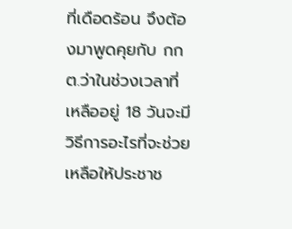ที่เดือดร้อน จึงต้องมาพูดคุยกับ กกต.ว่าในช่วงเวลาที่เหลืออยู่ 18 วันจะมีวิธีการอะไรที่จะช่วยเหลือให้ประชาช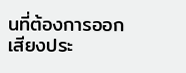นที่ต้องการออกเสียงประ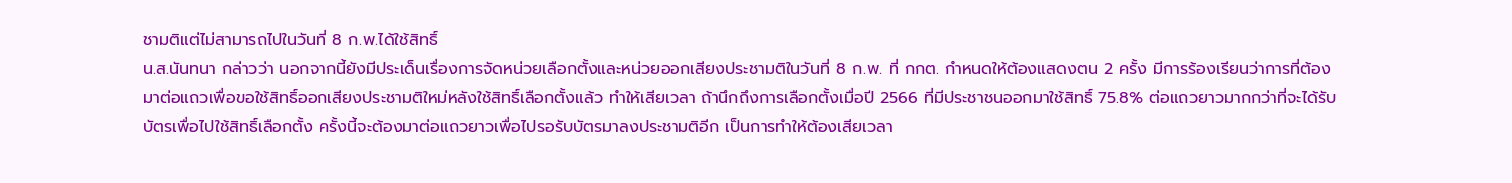ชามติแต่ไม่สามารถไปในวันที่ 8 ก.พ.ได้ใช้สิทธิ์
น.ส.นันทนา กล่าวว่า นอกจากนี้ยังมีประเด็นเรื่องการจัดหน่วยเลือกตั้งและหน่วยออกเสียงประชามติในวันที่ 8 ก.พ. ที่ กกต. กำหนดให้ต้องแสดงตน 2 ครั้ง มีการร้องเรียนว่าการที่ต้องมาต่อแถวเพื่อขอใช้สิทธิ์ออกเสียงประชามติใหม่หลังใช้สิทธิ์เลือกตั้งแล้ว ทำให้เสียเวลา ถ้านึกถึงการเลือกตั้งเมื่อปี 2566 ที่มีประชาชนออกมาใช้สิทธิ์ 75.8% ต่อแถวยาวมากกว่าที่จะได้รับบัตรเพื่อไปใช้สิทธิ์เลือกตั้ง ครั้งนี้จะต้องมาต่อแถวยาวเพื่อไปรอรับบัตรมาลงประชามติอีก เป็นการทำให้ต้องเสียเวลา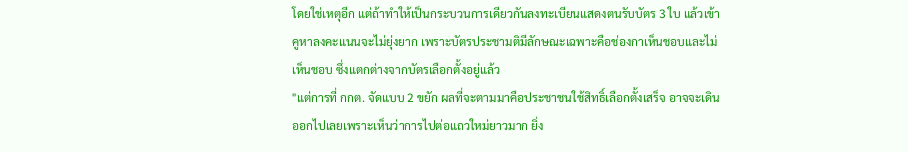โดยใช่เหตุอีก แต่ถ้าทำให้เป็นกระบวนการเดียวกันลงทะเบียนแสดงตนรับบัตร 3 ใบ แล้วเข้าคูหาลงคะแนนจะไม่ยุ่งยาก เพราะบัตรประชามติมีลักษณะเฉพาะคือช่องกาเห็นชอบและไม่เห็นชอบ ซึ่งแตกต่างจากบัตรเลือกตั้งอยู่แล้ว
"แต่การที่ กกต. จัดแบบ 2 ขยัก ผลที่จะตามมาคือประชาชนใช้สิทธิ์เลือกตั้งเสร็จ อาจจะเดินออกไปเลยเพราะเห็นว่าการไปต่อแถวใหม่ยาวมาก ยิ่ง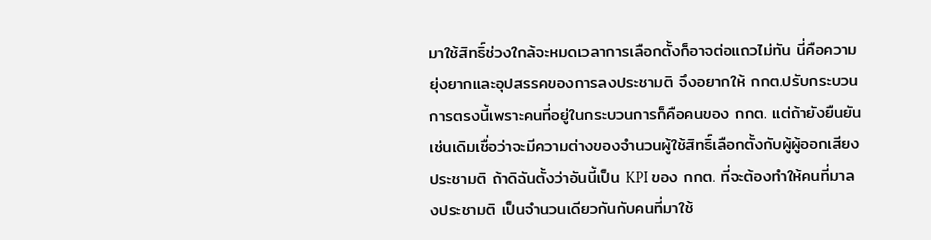มาใช้สิทธิ์ช่วงใกล้จะหมดเวลาการเลือกตั้งก็อาจต่อแถวไม่ทัน นี่คือความยุ่งยากและอุปสรรคของการลงประชามติ จึงอยากให้ กกต.ปรับกระบวนการตรงนี้เพราะคนที่อยู่ในกระบวนการก็คือคนของ กกต. แต่ถ้ายังยืนยันเช่นเดิมเชื่อว่าจะมีความต่างของจำนวนผู้ใช้สิทธิ์เลือกตั้งกับผู้ผู้ออกเสียงประชามติ ถ้าดิฉันตั้งว่าอันนี้เป็น KPI ของ กกต. ที่จะต้องทำให้คนที่มาลงประชามติ เป็นจำนวนเดียวกันกับคนที่มาใช้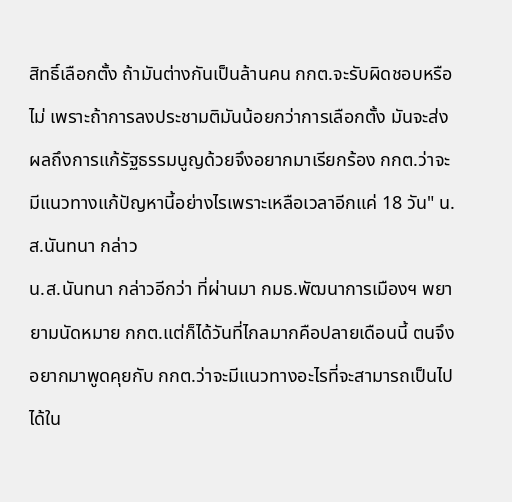สิทธิ์เลือกตั้ง ถ้ามันต่างกันเป็นล้านคน กกต.จะรับผิดชอบหรือไม่ เพราะถ้าการลงประชามติมันน้อยกว่าการเลือกตั้ง มันจะส่งผลถึงการแก้รัฐธรรมนูญด้วยจึงอยากมาเรียกร้อง กกต.ว่าจะมีแนวทางแก้ปัญหานี้อย่างไรเพราะเหลือเวลาอีกแค่ 18 วัน" น.ส.นันทนา กล่าว
น.ส.นันทนา กล่าวอีกว่า ที่ผ่านมา กมธ.พัฒนาการเมืองฯ พยายามนัดหมาย กกต.แต่ก็ได้วันที่ไกลมากคือปลายเดือนนี้ ตนจึงอยากมาพูดคุยกับ กกต.ว่าจะมีแนวทางอะไรที่จะสามารถเป็นไปได้ใน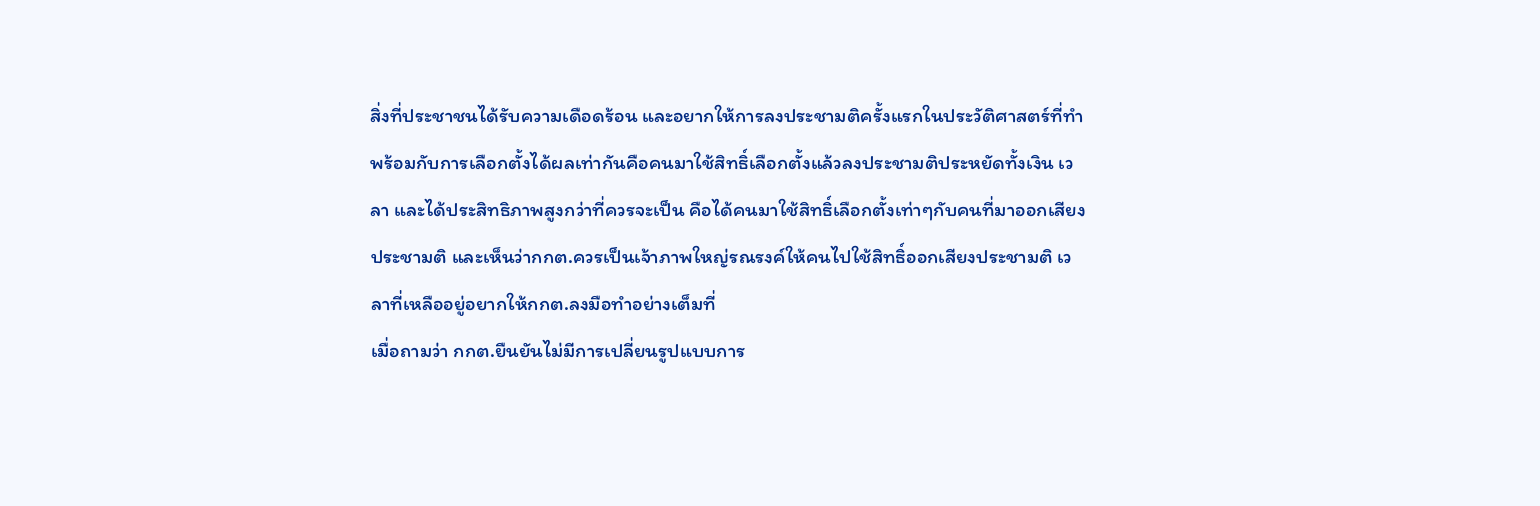สิ่งที่ประชาชนได้รับความเดือดร้อน และอยากให้การลงประชามติครั้งแรกในประวัติศาสตร์ที่ทำพร้อมกับการเลือกตั้งได้ผลเท่ากันคือคนมาใช้สิทธิ์เลือกตั้งแล้วลงประชามติประหยัดทั้งเงิน เวลา และได้ประสิทธิภาพสูงกว่าที่ควรจะเป็น คือได้คนมาใช้สิทธิ์เลือกตั้งเท่าๆกับคนที่มาออกเสียงประชามติ และเห็นว่ากกต.ควรเป็นเจ้าภาพใหญ่รณรงค์ให้คนไปใช้สิทธิ์ออกเสียงประชามติ เวลาที่เหลืออยู่อยากให้กกต.ลงมือทำอย่างเต็มที่
เมื่อถามว่า กกต.ยืนยันไม่มีการเปลี่ยนรูปแบบการ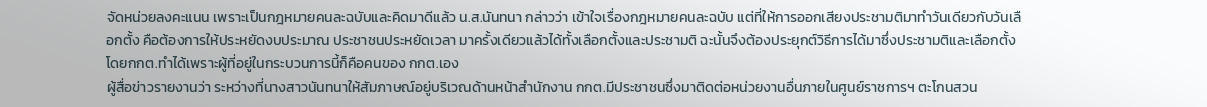จัดหน่วยลงคะแนน เพราะเป็นกฎหมายคนละฉบับและคิดมาดีแล้ว น.ส.นันทนา กล่าวว่า เข้าใจเรื่องกฎหมายคนละฉบับ แต่ที่ให้การออกเสียงประชามติมาทำวันเดียวกับวันเลือกตั้ง คือต้องการให้ประหยัดงบประมาณ ประชาชนประหยัดเวลา มาครั้งเดียวแล้วได้ทั้งเลือกตั้งและประชามติ ฉะนั้นจึงต้องประยุกต์วิธีการได้มาซึ่งประชามติและเลือกตั้ง โดยกกต.ทำได้เพราะผู้ที่อยู่ในกระบวนการนี้ก็คือคนของ กกต.เอง
ผู้สื่อข่าวรายงานว่า ระหว่างที่นางสาวนันทนาให้สัมภาษณ์อยู่บริเวณด้านหน้าสำนักงาน กกต.มีประชาชนซึ่งมาติดต่อหน่วยงานอื่นภายในศูนย์ราชการฯ ตะโกนสวน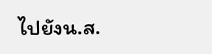ไปยังน.ส.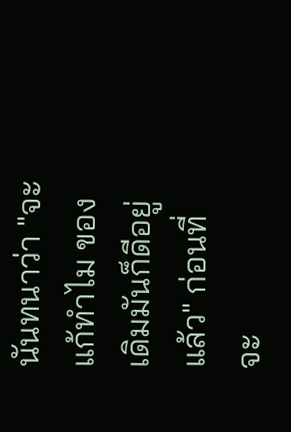นันทนาว่า "จะแก้ทำไม ของเดิมมันก็ดีอยู่แล้ว" ก่อนที่จะ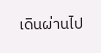เดินผ่านไป